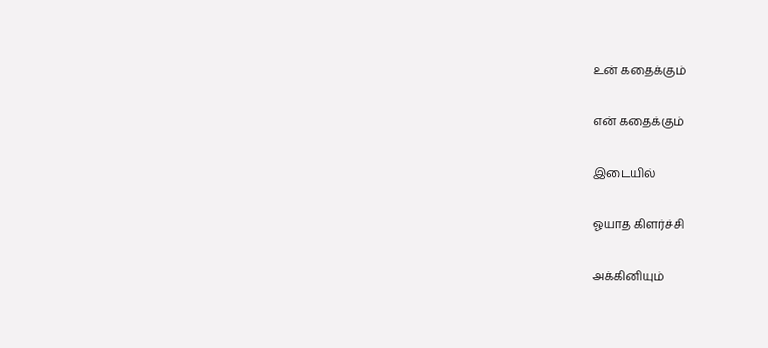உன் கதைக்கும்

என் கதைக்கும்

இடையில்

ஓயாத கிளர்ச்சி

அக்கினியும்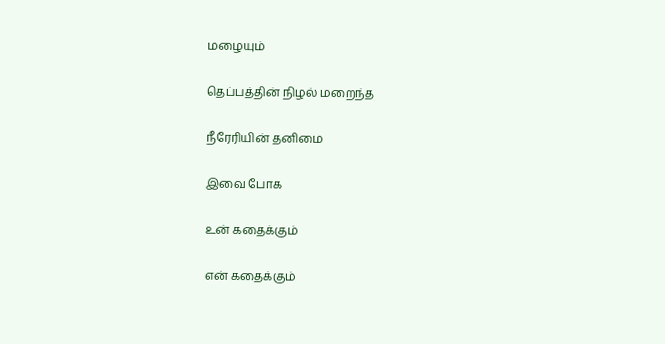மழையும்

தெப்பத்தின் நிழல் மறைந்த

நீரேரியின் தனிமை

இவை போக

உன் கதைக்கும்

என் கதைக்கும்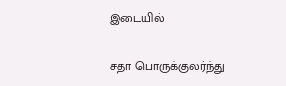இடையில்

சதா பொருக்குலர்ந்து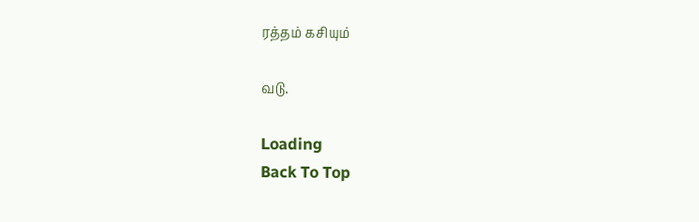ரத்தம் கசியும்

வடு.

Loading
Back To Top